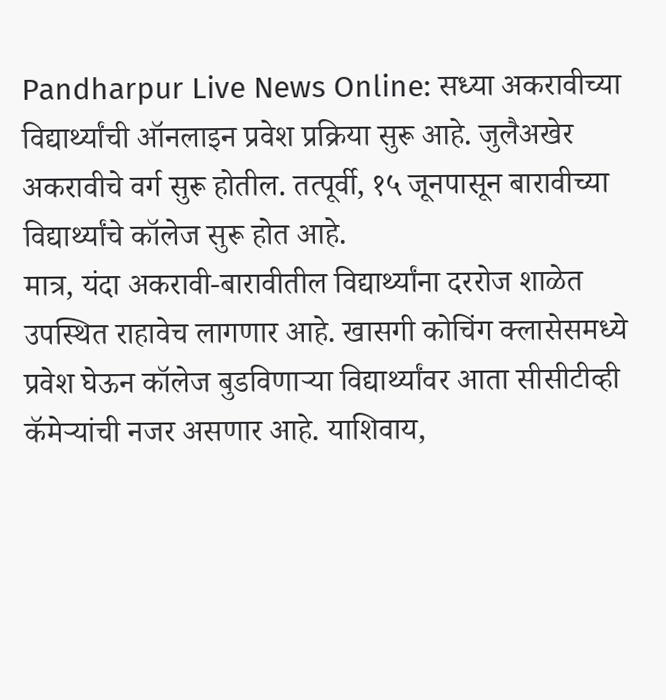Pandharpur Live News Online: सध्या अकरावीच्या विद्यार्थ्यांची ऑनलाइन प्रवेश प्रक्रिया सुरू आहे. जुलैअखेर अकरावीचे वर्ग सुरू होतील. तत्पूर्वी, १५ जूनपासून बारावीच्या विद्यार्थ्यांचे कॉलेज सुरू होत आहे.
मात्र, यंदा अकरावी-बारावीतील विद्यार्थ्यांना दररोज शाळेत उपस्थित राहावेच लागणार आहे. खासगी कोचिंग क्लासेसमध्ये प्रवेश घेऊन कॉलेज बुडविणाऱ्या विद्यार्थ्यांवर आता सीसीटीव्ही कॅमेऱ्यांची नजर असणार आहे. याशिवाय,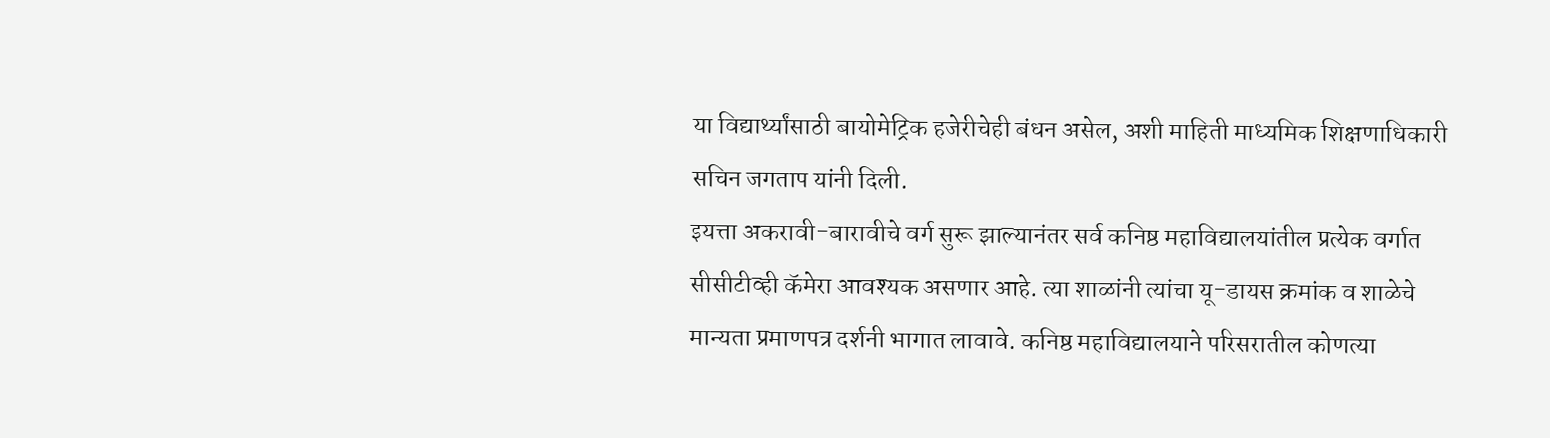या विद्यार्थ्यांसाठी बायोमेट्रिक हजेरीचेही बंधन असेल, अशी माहिती माध्यमिक शिक्षणाधिकारी सचिन जगताप यांनी दिली.
इयत्ता अकरावी-बारावीचे वर्ग सुरू झाल्यानंतर सर्व कनिष्ठ महाविद्यालयांतील प्रत्येक वर्गात सीसीटीव्ही कॅमेरा आवश्यक असणार आहे. त्या शाळांनी त्यांचा यू-डायस क्रमांक व शाळेचे मान्यता प्रमाणपत्र दर्शनी भागात लावावे. कनिष्ठ महाविद्यालयाने परिसरातील कोणत्या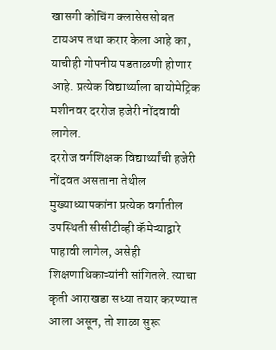खासगी कोचिंग क्लासेससोबत टायअप तथा करार केला आहे का, याचीही गोपनीय पडताळणी होणार आहे. प्रत्येक विद्यार्थ्याला बायोमेट्रिक मशीनवर दररोज हजेरी नोंदवावी लागेल.
दररोज वर्गशिक्षक विद्यार्थ्यांची हजेरी नोंदवत असताना तेथील मुख्याध्यापकांना प्रत्येक वर्गातील उपस्थिती सीसीटीव्ही कॅमेऱ्याद्वारे पाहावी लागेल, असेही शिक्षणाधिकाऱ्यांनी सांगितले. त्याचा कृती आराखडा सध्या तयार करण्यात आला असून, तो शाळा सुरू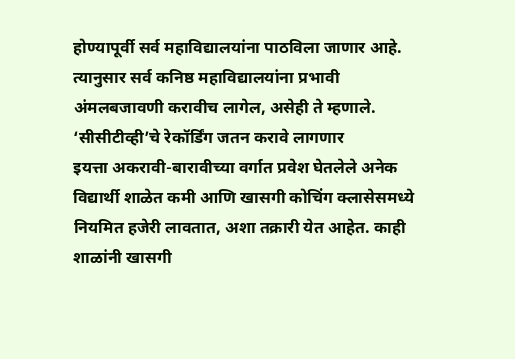होण्यापूर्वी सर्व महाविद्यालयांना पाठविला जाणार आहे. त्यानुसार सर्व कनिष्ठ महाविद्यालयांना प्रभावी अंमलबजावणी करावीच लागेल, असेही ते म्हणाले.
‘सीसीटीव्ही’चे रेकॉर्डिंग जतन करावे लागणार
इयत्ता अकरावी-बारावीच्या वर्गात प्रवेश घेतलेले अनेक विद्यार्थी शाळेत कमी आणि खासगी कोचिंग क्लासेसमध्ये नियमित हजेरी लावतात, अशा तक्रारी येत आहेत. काही शाळांनी खासगी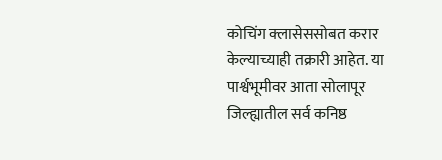कोचिंग क्लासेससोबत करार केल्याच्याही तक्रारी आहेत. या पार्श्वभूमीवर आता सोलापूर जिल्ह्यातील सर्व कनिष्ठ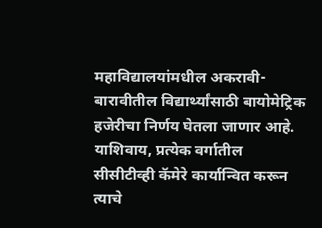महाविद्यालयांमधील अकरावी-बारावीतील विद्यार्थ्यांसाठी बायोमेट्रिक हजेरीचा निर्णय घेतला जाणार आहे. याशिवाय, प्रत्येक वर्गातील सीसीटीव्ही कॅमेरे कार्यान्वित करून त्याचे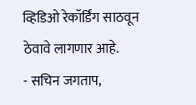व्हिडिओ रेकॉर्डिंग साठवून ठेवावे लागणार आहे.
- सचिन जगताप,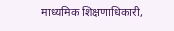माध्यमिक शिक्षणाधिकारी,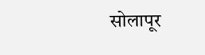सोलापूर